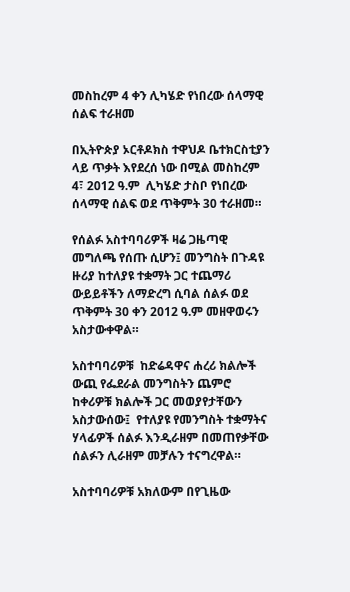መስከረም 4 ቀን ሊካሄድ የነበረው ሰላማዊ ሰልፍ ተራዘመ

በኢትዮጵያ ኦርቶዶክስ ተዋህዶ ቤተክርስቲያን ላይ ጥቃት እየደረሰ ነው በሚል መስከረም 4፣ 2012 ዓ.ም  ሊካሄድ ታስቦ የነበረው ሰላማዊ ሰልፍ ወደ ጥቅምት 30 ተራዘመ።

የሰልፉ አስተባባሪዎች ዛሬ ጋዜጣዊ መግለጫ የሰጡ ሲሆን፤ መንግስት በጉዳዩ ዙሪያ ከተለያዩ ተቋማት ጋር ተጨማሪ ውይይቶችን ለማድረግ ሲባል ሰልፉ ወደ ጥቅምት 30 ቀን 2012 ዓ.ም መዘዋወሩን  አስታውቀዋል።

አስተባባሪዎቹ  ከድሬዳዋና ሐረሪ ክልሎች ውጪ የፌደራል መንግስትን ጨምሮ ከቀሪዎቹ ክልሎች ጋር መወያየታቸውን አስታውሰው፤  የተለያዩ የመንግስት ተቋማትና ሃላፊዎች ሰልፉ እንዲራዘም በመጠየቃቸው ሰልፉን ሊራዘም መቻሉን ተናግረዋል።

አስተባባሪዎቹ አክለውም በየጊዜው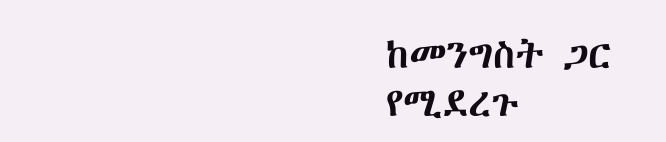ከመንግስት ጋር የሚደረጉ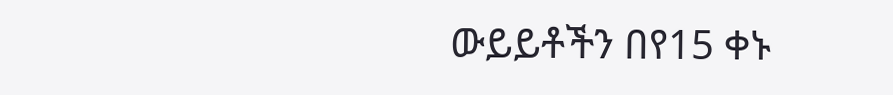ውይይቶችን በየ15 ቀኑ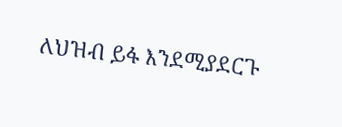ለህዝብ ይፋ እንደሚያደርጉ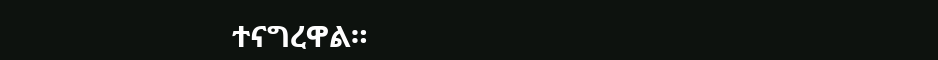ተናግረዋል።